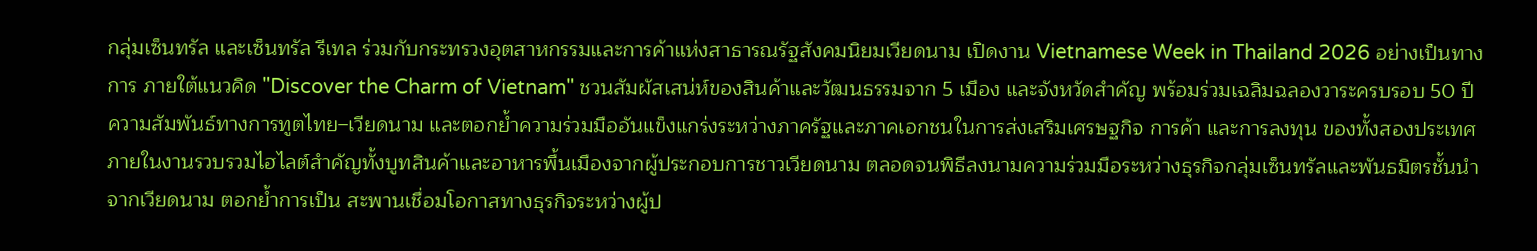กลุ่มเซ็นทรัล และเซ็นทรัล รีเทล ร่วมกับกระทรวงอุตสาหกรรมและการค้าแห่งสาธารณรัฐสังคมนิยมเวียดนาม เปิดงาน Vietnamese Week in Thailand 2026 อย่างเป็นทางการ ภายใต้แนวคิด "Discover the Charm of Vietnam" ชวนสัมผัสเสน่ห์ของสินค้าและวัฒนธรรมจาก 5 เมือง และจังหวัดสำคัญ พร้อมร่วมเฉลิมฉลองวาระครบรอบ 50 ปี ความสัมพันธ์ทางการทูตไทย–เวียดนาม และตอกย้ำความร่วมมืออันแข็งแกร่งระหว่างภาครัฐและภาคเอกชนในการส่งเสริมเศรษฐกิจ การค้า และการลงทุน ของทั้งสองประเทศ ภายในงานรวบรวมไฮไลต์สำคัญทั้งบูทสินค้าและอาหารพื้นเมืองจากผู้ประกอบการชาวเวียดนาม ตลอดจนพิธีลงนามความร่วมมือระหว่างธุรกิจกลุ่มเซ็นทรัลและพันธมิตรชั้นนำจากเวียดนาม ตอกย้ำการเป็น สะพานเชื่อมโอกาสทางธุรกิจระหว่างผู้ป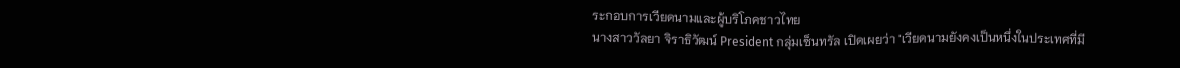ระกอบการเวียดนามและผู้บริโภคชาวไทย
นางสาววัลยา จิราธิวัฒน์ President กลุ่มเซ็นทรัล เปิดเผยว่า "เวียดนามยังคงเป็นหนึ่งในประเทศที่มี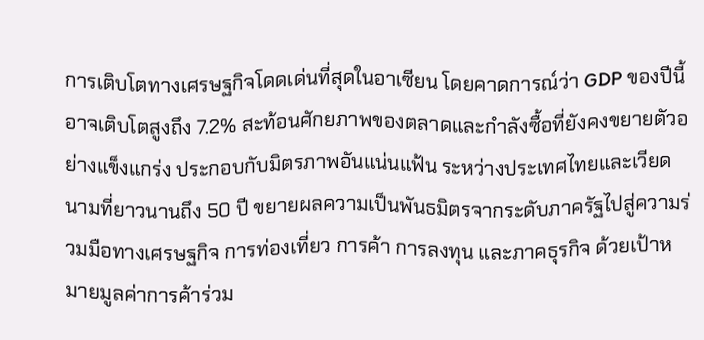การเติบโตทางเศรษฐกิจโดดเด่นที่สุดในอาเซียน โดยคาดการณ์ว่า GDP ของปีนี้อาจเติบโตสูงถึง 7.2% สะท้อนศักยภาพของตลาดและกำลังซื้อที่ยังคงขยายตัวอย่างแข็งแกร่ง ประกอบกับมิตรภาพอันแน่นแฟ้น ระหว่างประเทศไทยและเวียดนามที่ยาวนานถึง 50 ปี ขยายผลความเป็นพันธมิตรจากระดับภาครัฐไปสู่ความร่วมมือทางเศรษฐกิจ การท่องเที่ยว การค้า การลงทุน และภาคธุรกิจ ด้วยเป้าหมายมูลค่าการค้าร่วม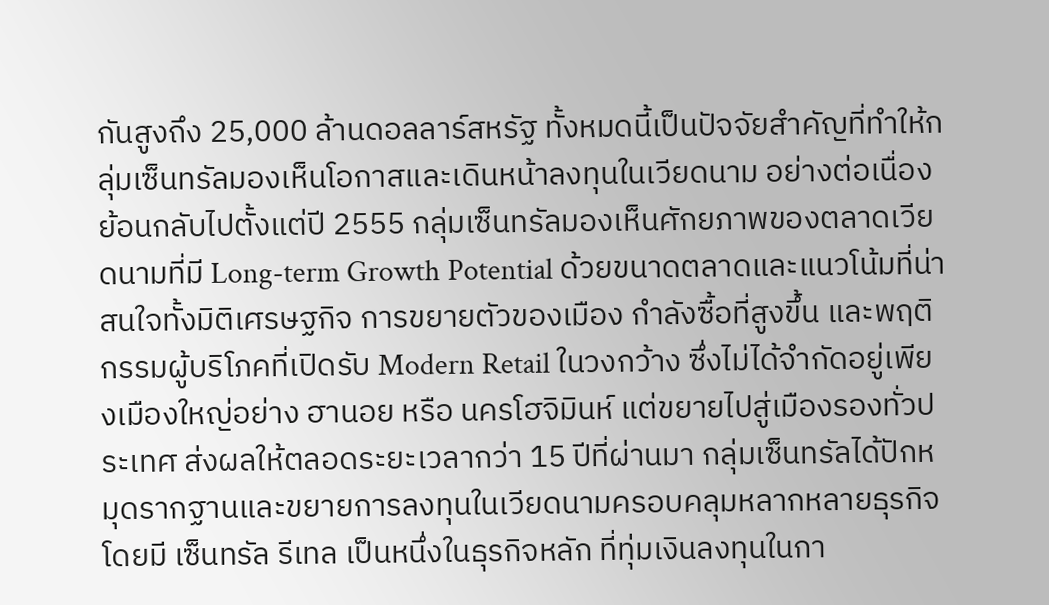กันสูงถึง 25,000 ล้านดอลลาร์สหรัฐ ทั้งหมดนี้เป็นปัจจัยสำคัญที่ทำให้กลุ่มเซ็นทรัลมองเห็นโอกาสและเดินหน้าลงทุนในเวียดนาม อย่างต่อเนื่อง
ย้อนกลับไปตั้งแต่ปี 2555 กลุ่มเซ็นทรัลมองเห็นศักยภาพของตลาดเวียดนามที่มี Long-term Growth Potential ด้วยขนาดตลาดและแนวโน้มที่น่าสนใจทั้งมิติเศรษฐกิจ การขยายตัวของเมือง กำลังซื้อที่สูงขึ้น และพฤติกรรมผู้บริโภคที่เปิดรับ Modern Retail ในวงกว้าง ซึ่งไม่ได้จำกัดอยู่เพียงเมืองใหญ่อย่าง ฮานอย หรือ นครโฮจิมินห์ แต่ขยายไปสู่เมืองรองทั่วประเทศ ส่งผลให้ตลอดระยะเวลากว่า 15 ปีที่ผ่านมา กลุ่มเซ็นทรัลได้ปักหมุดรากฐานและขยายการลงทุนในเวียดนามครอบคลุมหลากหลายธุรกิจ โดยมี เซ็นทรัล รีเทล เป็นหนึ่งในธุรกิจหลัก ที่ทุ่มเงินลงทุนในกา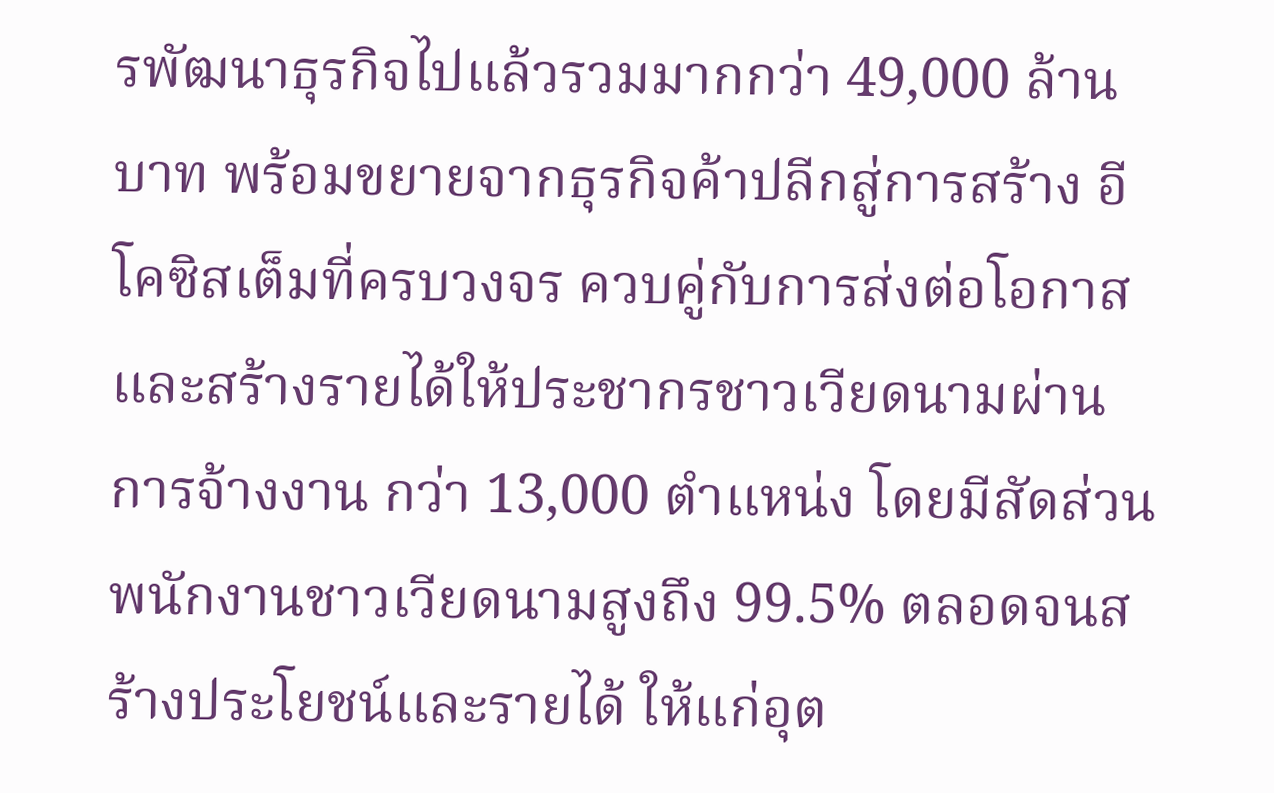รพัฒนาธุรกิจไปแล้วรวมมากกว่า 49,000 ล้านบาท พร้อมขยายจากธุรกิจค้าปลีกสู่การสร้าง อีโคซิสเต็มที่ครบวงจร ควบคู่กับการส่งต่อโอกาสและสร้างรายได้ให้ประชากรชาวเวียดนามผ่านการจ้างงาน กว่า 13,000 ตำแหน่ง โดยมีสัดส่วนพนักงานชาวเวียดนามสูงถึง 99.5% ตลอดจนสร้างประโยชน์และรายได้ ให้แก่อุต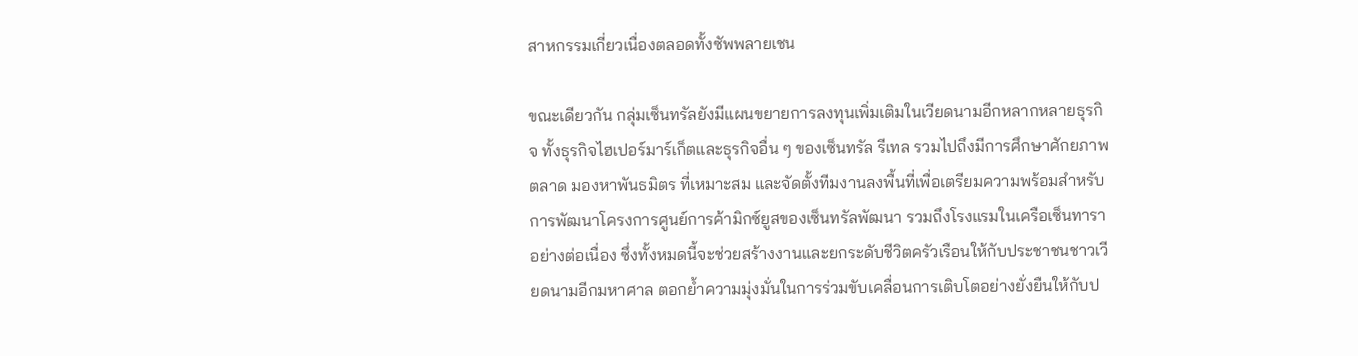สาหกรรมเกี่ยวเนื่องตลอดทั้งซัพพลายเชน

ขณะเดียวกัน กลุ่มเซ็นทรัลยังมีแผนขยายการลงทุนเพิ่มเติมในเวียดนามอีกหลากหลายธุรกิจ ทั้งธุรกิจไฮเปอร์มาร์เก็ตและธุรกิจอื่น ๆ ของเซ็นทรัล รีเทล รวมไปถึงมีการศึกษาศักยภาพตลาด มองหาพันธมิตร ที่เหมาะสม และจัดตั้งทีมงานลงพื้นที่เพื่อเตรียมความพร้อมสำหรับการพัฒนาโครงการศูนย์การค้ามิกซ์ยูสของเซ็นทรัลพัฒนา รวมถึงโรงแรมในเครือเซ็นทาราอย่างต่อเนื่อง ซึ่งทั้งหมดนี้จะช่วยสร้างงานและยกระดับชีวิตครัวเรือนให้กับประชาชนชาวเวียดนามอีกมหาศาล ตอกย้ำความมุ่งมั่นในการร่วมขับเคลื่อนการเติบโตอย่างยั่งยืนให้กับป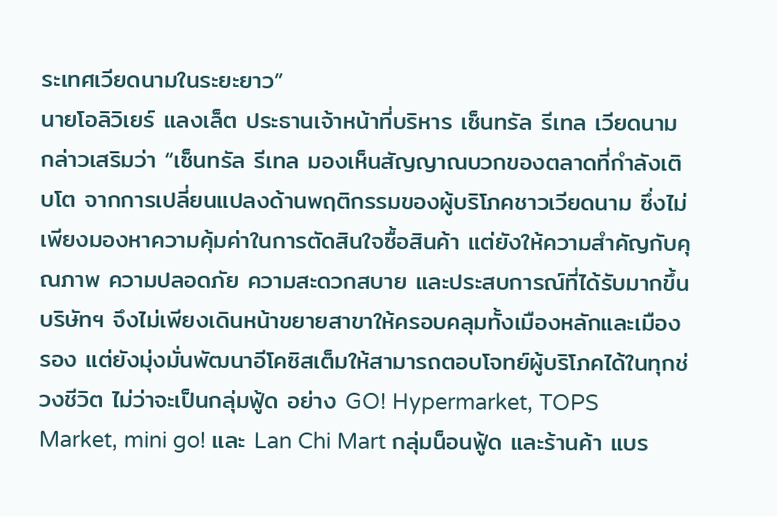ระเทศเวียดนามในระยะยาว”
นายโอลิวิเยร์ แลงเล็ต ประธานเจ้าหน้าที่บริหาร เซ็นทรัล รีเทล เวียดนาม กล่าวเสริมว่า “เซ็นทรัล รีเทล มองเห็นสัญญาณบวกของตลาดที่กำลังเติบโต จากการเปลี่ยนแปลงด้านพฤติกรรมของผู้บริโภคชาวเวียดนาม ซึ่งไม่เพียงมองหาความคุ้มค่าในการตัดสินใจซื้อสินค้า แต่ยังให้ความสำคัญกับคุณภาพ ความปลอดภัย ความสะดวกสบาย และประสบการณ์ที่ได้รับมากขึ้น บริษัทฯ จึงไม่เพียงเดินหน้าขยายสาขาให้ครอบคลุมทั้งเมืองหลักและเมืองรอง แต่ยังมุ่งมั่นพัฒนาอีโคซิสเต็มให้สามารถตอบโจทย์ผู้บริโภคได้ในทุกช่วงชีวิต ไม่ว่าจะเป็นกลุ่มฟู้ด อย่าง GO! Hypermarket, TOPS Market, mini go! และ Lan Chi Mart กลุ่มน็อนฟู้ด และร้านค้า แบร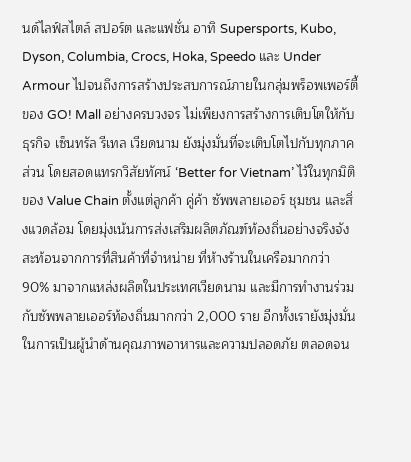นด์ไลฟ์สไตล์ สปอร์ต และแฟชั่น อาทิ Supersports, Kubo, Dyson, Columbia, Crocs, Hoka, Speedo และ Under Armour ไปจนถึงการสร้างประสบการณ์ภายในกลุ่มพร็อพเพอร์ตี้ของ GO! Mall อย่างครบวงจร ไม่เพียงการสร้างการเติบโตให้กับธุรกิจ เซ็นทรัล รีเทล เวียดนาม ยังมุ่งมั่นที่จะเติบโตไปกับทุกภาคส่วน โดยสอดแทรกวิสัยทัศน์ ‘Better for Vietnam’ ไว้ในทุกมิติของ Value Chain ตั้งแต่ลูกค้า คู่ค้า ซัพพลายเออร์ ชุมชน และสิ่งแวดล้อม โดยมุ่งเน้นการส่งเสริมผลิตภัณฑ์ท้องถิ่นอย่างจริงจัง สะท้อนจากการที่สินค้าที่จำหน่าย ที่ห้างร้านในเครือมากกว่า 90% มาจากแหล่งผลิตในประเทศเวียดนาม และมีการทำงานร่วมกับซัพพลายเออร์ท้องถิ่นมากกว่า 2,000 ราย อีกทั้งเรายังมุ่งมั่นในการเป็นผู้นำด้านคุณภาพอาหารและความปลอดภัย ตลอดจน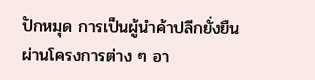ปักหมุด การเป็นผู้นำค้าปลีกยั่งยืนผ่านโครงการต่าง ๆ อา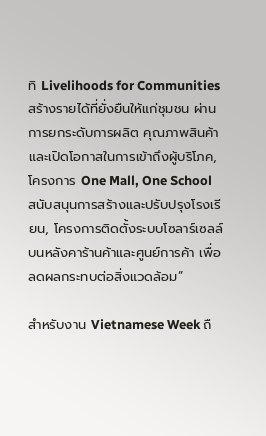ทิ Livelihoods for Communities สร้างรายได้ที่ยั่งยืนให้แก่ชุมชน ผ่านการยกระดับการผลิต คุณภาพสินค้า และเปิดโอกาสในการเข้าถึงผู้บริโภค, โครงการ One Mall, One School สนับสนุนการสร้างและปรับปรุงโรงเรียน, โครงการติดตั้งระบบโซลาร์เซลล์บนหลังคาร้านค้าและศูนย์การค้า เพื่อลดผลกระทบต่อสิ่งแวดล้อม”

สำหรับงาน Vietnamese Week ถื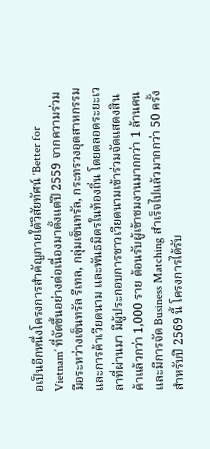อเป็นอีกหนึ่งโครงการสำคัญภายใต้วิสัยทัศน์ ‘Better for Vietnam’ ที่จัดขึ้นอย่างต่อเนื่องมาตั้งแต่ปี 2559 จากความร่วมมือระหว่างเซ็นทรัล รีเทล, กลุ่มเซ็นทรัล, กระทรวงอุตสาหกรรมและการค้าเวียดนาม และพันธมิตรในท้องถิ่น โดยตลอดระยะเวลาที่ผ่านมา มีผู้ประกอบการชาวเวียดนามเข้าร่วมจัดแสดงสินค้าแล้วกว่า 1,000 ราย ต้อนรับผู้เข้าชมงานมากกว่า 1 ล้านคน และมีการจัด Business Matching สำเร็จไปแล้วมากกว่า 50 ครั้ง สำหรับปี 2569 นี้ โครงการได้รับ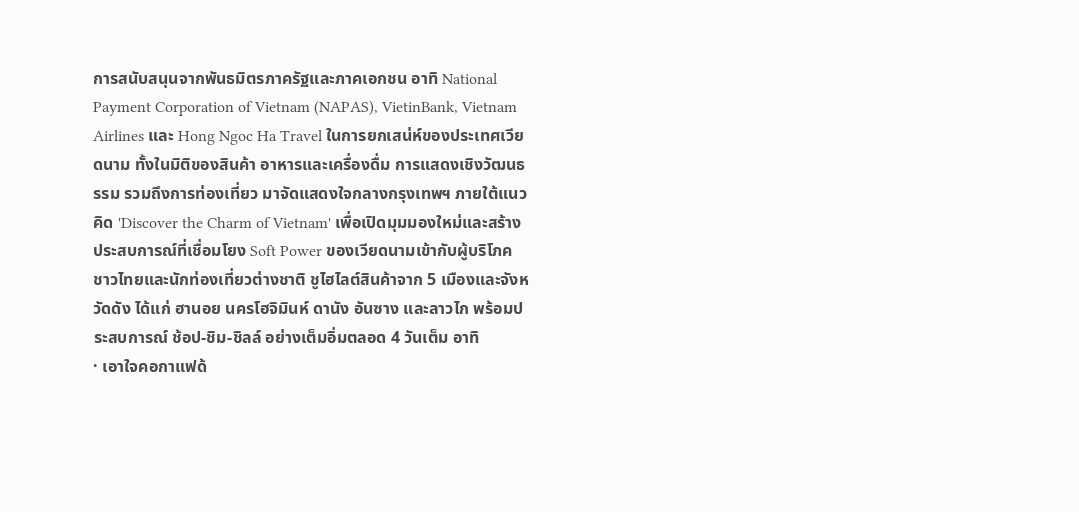การสนับสนุนจากพันธมิตรภาครัฐและภาคเอกชน อาทิ National Payment Corporation of Vietnam (NAPAS), VietinBank, Vietnam Airlines และ Hong Ngoc Ha Travel ในการยกเสน่ห์ของประเทศเวียดนาม ทั้งในมิติของสินค้า อาหารและเครื่องดื่ม การแสดงเชิงวัฒนธรรม รวมถึงการท่องเที่ยว มาจัดแสดงใจกลางกรุงเทพฯ ภายใต้แนวคิด 'Discover the Charm of Vietnam' เพื่อเปิดมุมมองใหม่และสร้างประสบการณ์ที่เชื่อมโยง Soft Power ของเวียดนามเข้ากับผู้บริโภค ชาวไทยและนักท่องเที่ยวต่างชาติ ชูไฮไลต์สินค้าจาก 5 เมืองและจังหวัดดัง ได้แก่ ฮานอย นครโฮจิมินห์ ดานัง อันซาง และลาวไก พร้อมประสบการณ์ ช้อป-ชิม-ชิลล์ อย่างเต็มอิ่มตลอด 4 วันเต็ม อาทิ
· เอาใจคอกาแฟด้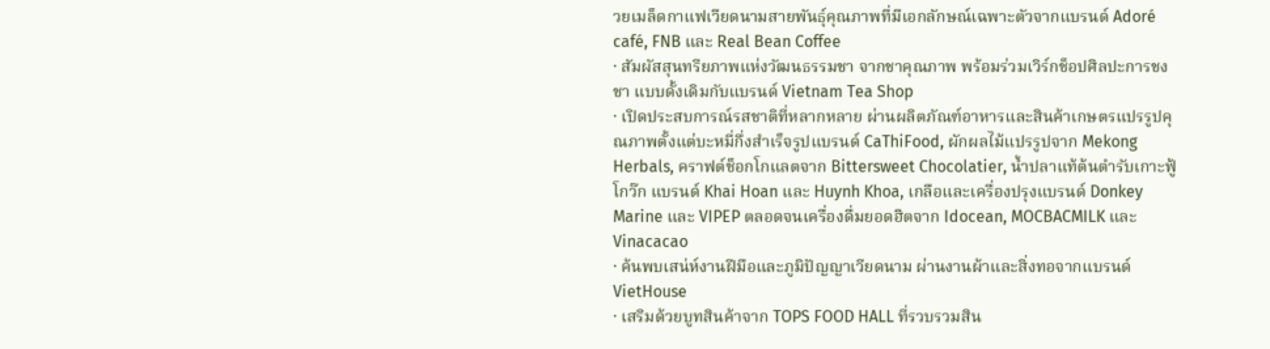วยเมล็ดกาแฟเวียดนามสายพันธุ์คุณภาพที่มีเอกลักษณ์เฉพาะตัวจากแบรนด์ Adoré café, FNB และ Real Bean Coffee
· สัมผัสสุนทรียภาพแห่งวัฒนธรรมชา จากชาคุณภาพ พร้อมร่วมเวิร์กช็อปศิลปะการชงชา แบบดั้งเดิมกับแบรนด์ Vietnam Tea Shop
· เปิดประสบการณ์รสชาติที่หลากหลาย ผ่านผลิตภัณฑ์อาหารและสินค้าเกษตรแปรรูปคุณภาพตั้งแต่บะหมี่กึ่งสำเร็จรูปแบรนด์ CaThiFood, ผักผลไม้แปรรูปจาก Mekong Herbals, คราฟต์ช็อกโกแลตจาก Bittersweet Chocolatier, น้ำปลาแท้ต้นตำรับเกาะฟู้โกว๊ก แบรนด์ Khai Hoan และ Huynh Khoa, เกลือและเครื่องปรุงแบรนด์ Donkey Marine และ VIPEP ตลอดจนเครื่องดื่มยอดฮิตจาก Idocean, MOCBACMILK และ Vinacacao
· ค้นพบเสน่ห์งานฝีมือและภูมิปัญญาเวียดนาม ผ่านงานผ้าและสิ่งทอจากแบรนด์ VietHouse
· เสริมด้วยบูทสินค้าจาก TOPS FOOD HALL ที่รวบรวมสิน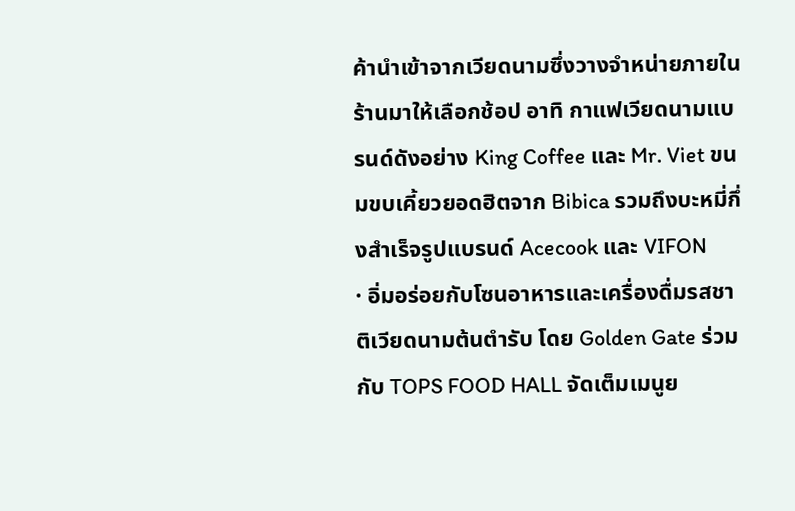ค้านำเข้าจากเวียดนามซึ่งวางจำหน่ายภายในร้านมาให้เลือกช้อป อาทิ กาแฟเวียดนามแบรนด์ดังอย่าง King Coffee และ Mr. Viet ขนมขบเคี้ยวยอดฮิตจาก Bibica รวมถึงบะหมี่กึ่งสำเร็จรูปแบรนด์ Acecook และ VIFON
· อิ่มอร่อยกับโซนอาหารและเครื่องดื่มรสชาติเวียดนามต้นตำรับ โดย Golden Gate ร่วมกับ TOPS FOOD HALL จัดเต็มเมนูย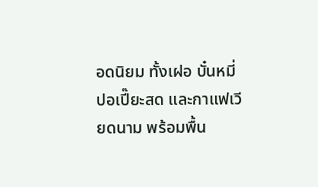อดนิยม ทั้งเฝอ บั๋นหมี่ ปอเปี๊ยะสด และกาแฟเวียดนาม พร้อมพื้น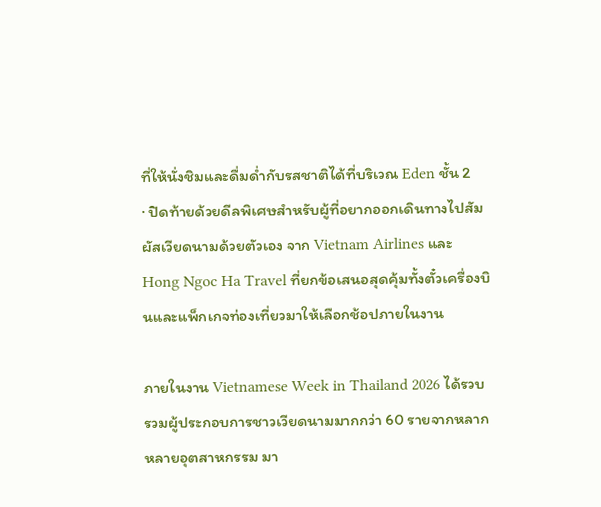ที่ให้นั่งชิมและดื่มด่ำกับรสชาติได้ที่บริเวณ Eden ชั้น 2
· ปิดท้ายด้วยดีลพิเศษสำหรับผู้ที่อยากออกเดินทางไปสัมผัสเวียดนามด้วยตัวเอง จาก Vietnam Airlines และ Hong Ngoc Ha Travel ที่ยกข้อเสนอสุดคุ้มทั้งตั๋วเครื่องบินและแพ็กเกจท่องเที่ยวมาให้เลือกช้อปภายในงาน

ภายในงาน Vietnamese Week in Thailand 2026 ได้รวบรวมผู้ประกอบการชาวเวียดนามมากกว่า 60 รายจากหลากหลายอุตสาหกรรม มา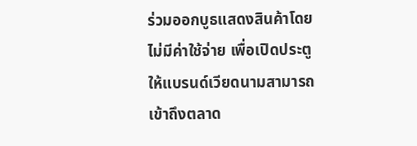ร่วมออกบูธแสดงสินค้าโดยไม่มีค่าใช้จ่าย เพื่อเปิดประตูให้แบรนด์เวียดนามสามารถเข้าถึงตลาด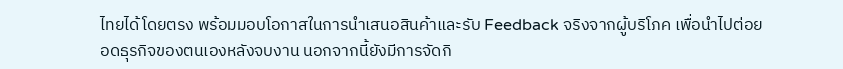ไทยได้โดยตรง พร้อมมอบโอกาสในการนำเสนอสินค้าและรับ Feedback จริงจากผู้บริโภค เพื่อนำไปต่อยอดธุรกิจของตนเองหลังจบงาน นอกจากนี้ยังมีการจัดกิ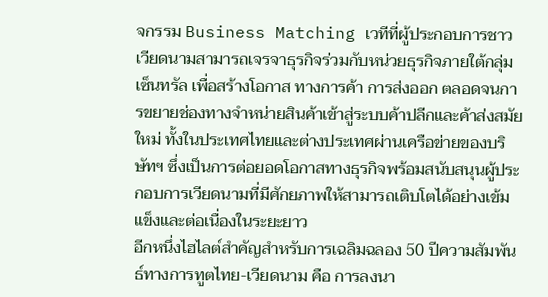จกรรม Business Matching เวทีที่ผู้ประกอบการชาวเวียดนามสามารถเจรจาธุรกิจร่วมกับหน่วยธุรกิจภายใต้กลุ่มเซ็นทรัล เพื่อสร้างโอกาส ทางการค้า การส่งออก ตลอดจนการขยายช่องทางจำหน่ายสินค้าเข้าสู่ระบบค้าปลีกและค้าส่งสมัยใหม่ ทั้งในประเทศไทยและต่างประเทศผ่านเครือข่ายของบริษัทฯ ซึ่งเป็นการต่อยอดโอกาสทางธุรกิจพร้อมสนับสนุนผู้ประกอบการเวียดนามที่มีศักยภาพให้สามารถเติบโตได้อย่างเข้มแข็งและต่อเนื่องในระยะยาว
อีกหนึ่งไฮไลต์สำคัญสำหรับการเฉลิมฉลอง 50 ปีความสัมพันธ์ทางการทูตไทย-เวียดนาม คือ การลงนา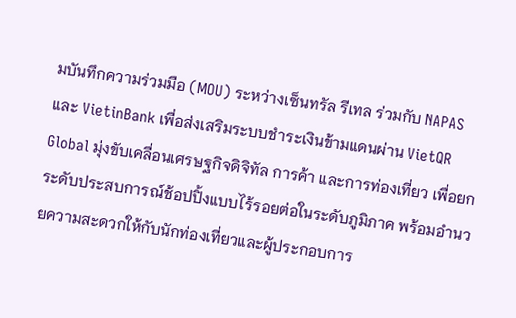มบันทึกความร่วมมือ (MOU) ระหว่างเซ็นทรัล รีเทล ร่วมกับ NAPAS และ VietinBank เพื่อส่งเสริมระบบชำระเงินข้ามแดนผ่าน VietQR Global มุ่งขับเคลื่อนเศรษฐกิจดิจิทัล การค้า และการท่องเที่ยว เพื่อยกระดับประสบการณ์ช้อปปิ้งแบบไร้รอยต่อในระดับภูมิภาค พร้อมอำนวยความสะดวกให้กับนักท่องเที่ยวและผู้ประกอบการ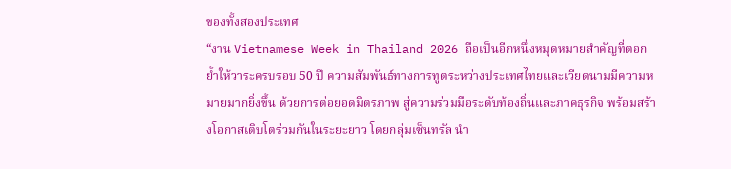ของทั้งสองประเทศ
“งาน Vietnamese Week in Thailand 2026 ถือเป็นอีกหนึ่งหมุดหมายสำคัญที่ตอกย้ำให้วาระครบรอบ 50 ปี ความสัมพันธ์ทางการทูตระหว่างประเทศไทยและเวียดนามมีความหมายมากยิ่งขึ้น ด้วยการต่อยอดมิตรภาพ สู่ความร่วมมือระดับท้องถิ่นและภาคธุรกิจ พร้อมสร้างโอกาสเติบโตร่วมกันในระยะยาว โดยกลุ่มเซ็นทรัล นำ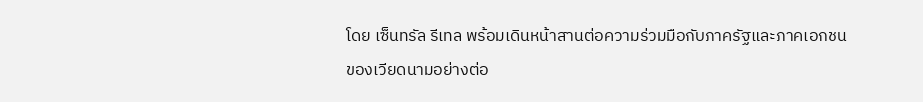โดย เซ็นทรัล รีเทล พร้อมเดินหน้าสานต่อความร่วมมือกับภาครัฐและภาคเอกชนของเวียดนามอย่างต่อ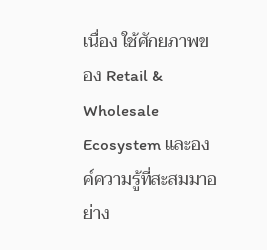เนื่อง ใช้ศักยภาพของ Retail & Wholesale Ecosystem และองค์ความรู้ที่สะสมมาอย่าง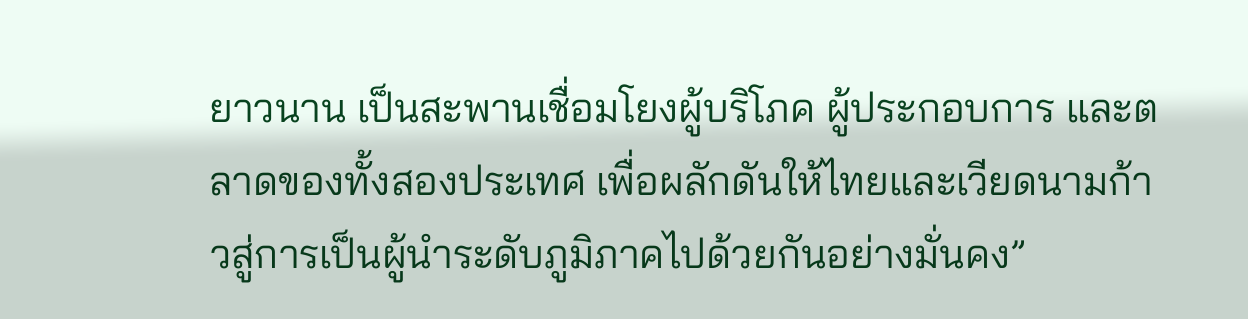ยาวนาน เป็นสะพานเชื่อมโยงผู้บริโภค ผู้ประกอบการ และตลาดของทั้งสองประเทศ เพื่อผลักดันให้ไทยและเวียดนามก้าวสู่การเป็นผู้นำระดับภูมิภาคไปด้วยกันอย่างมั่นคง”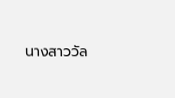นางสาววัล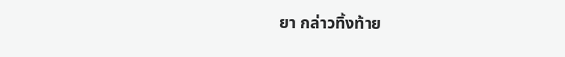ยา กล่าวทิ้งท้าย